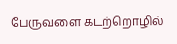பேருவளை கடற்றொழில்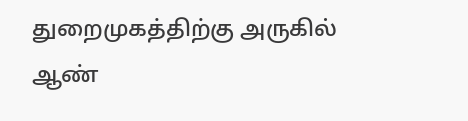துறைமுகத்திற்கு அருகில் ஆண்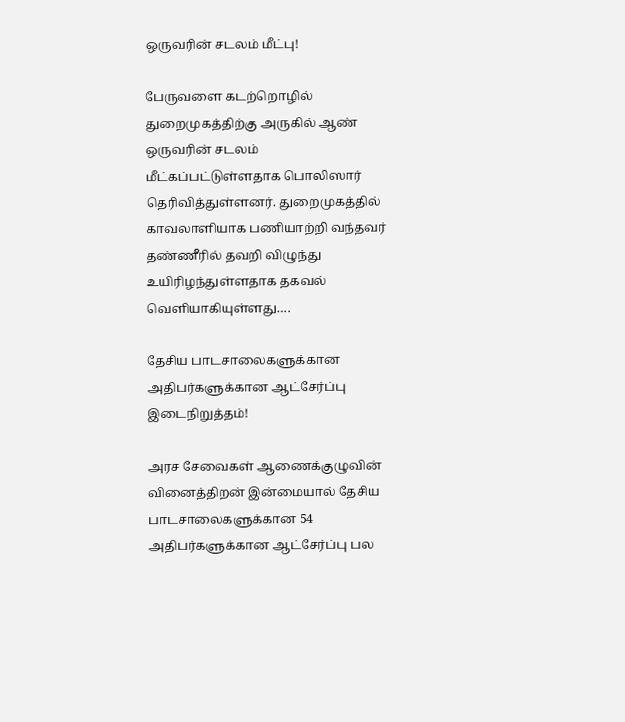ஒருவரின் சடலம் மீட்பு!

பேருவளை கடற்றொழில் துறைமுகத்திற்கு அருகில் ஆண் ஒருவரின் சடலம் மீட்கப்பட்டுள்ளதாக பொலிஸார் தெரிவித்துள்ளனர். துறைமுகத்தில் காவலாளியாக பணியாற்றி வந்தவர் தண்ணீரில் தவறி விழுந்து உயிரிழந்துள்ளதாக தகவல் வெளியாகியுள்ளது….

தேசிய பாடசாலைகளுக்கான அதிபர்களுக்கான ஆட்சேர்ப்பு இடைநிறுத்தம்!

அரச சேவைகள் ஆணைக்குழுவின் வினைத்திறன் இன்மையால் தேசிய பாடசாலைகளுக்கான 54 அதிபர்களுக்கான ஆட்சேர்ப்பு பல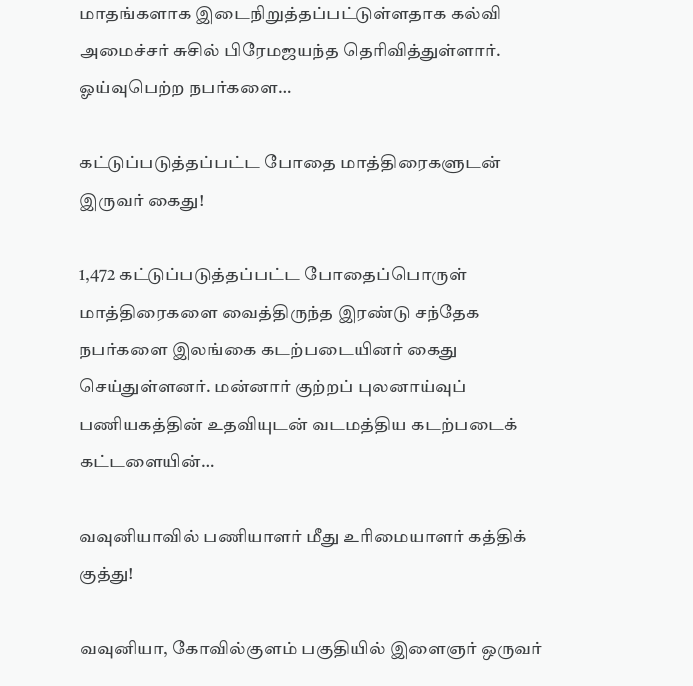மாதங்களாக இடைநிறுத்தப்பட்டுள்ளதாக கல்வி அமைச்சர் சுசில் பிரேமஜயந்த தெரிவித்துள்ளார். ஓய்வுபெற்ற நபர்களை…

கட்டுப்படுத்தப்பட்ட போதை மாத்திரைகளுடன் இருவர் கைது!

1,472 கட்டுப்படுத்தப்பட்ட போதைப்பொருள் மாத்திரைகளை வைத்திருந்த இரண்டு சந்தேக நபர்களை இலங்கை கடற்படையினர் கைது செய்துள்ளனர். மன்னார் குற்றப் புலனாய்வுப் பணியகத்தின் உதவியுடன் வடமத்திய கடற்படைக் கட்டளையின்…

வவுனியாவில் பணியாளர் மீது உரிமையாளர் கத்திக் குத்து!

வவுனியா, கோவில்குளம் பகுதியில் இளைஞர் ஒருவர்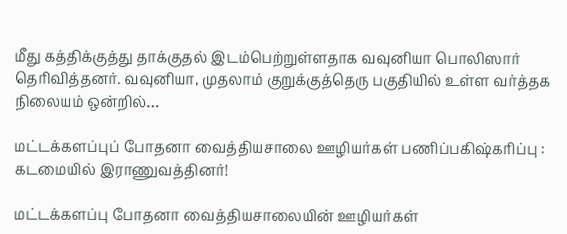மீது கத்திக்குத்து தாக்குதல் இடம்பெற்றுள்ளதாக வவுனியா பொலிஸார் தெரிவித்தனர். வவுனியா, முதலாம் குறுக்குத்தெரு பகுதியில் உள்ள வர்த்தக நிலையம் ஒன்றில்…

மட்டக்களப்புப் போதனா வைத்தியசாலை ஊழியர்கள் பணிப்பகிஷ்கரிப்பு : கடமையில் இராணுவத்தினர்!

மட்டக்களப்பு போதனா வைத்தியசாலையின் ஊழியர்கள்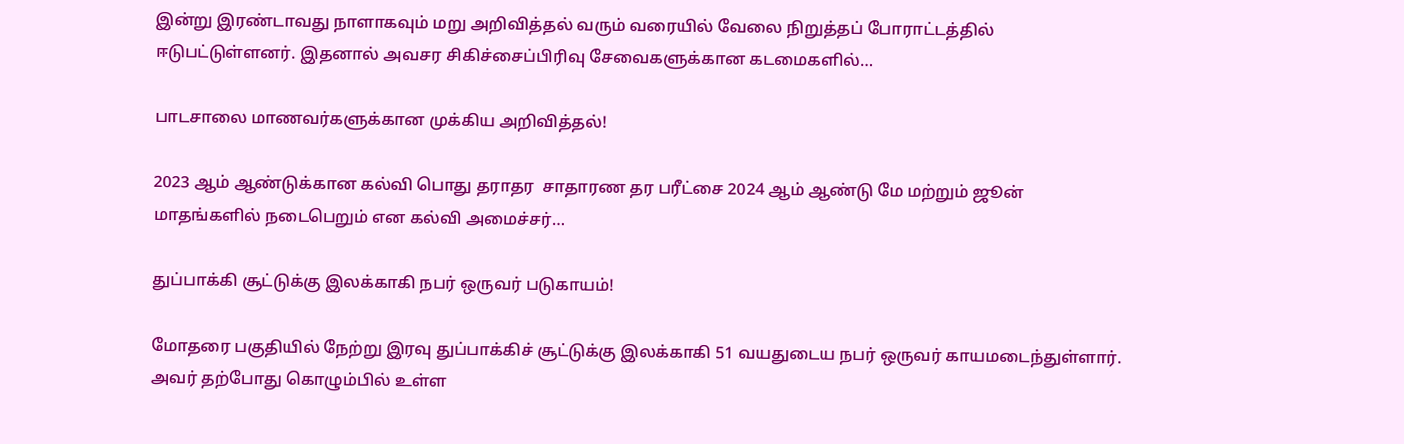இன்று இரண்டாவது நாளாகவும் மறு அறிவித்தல் வரும் வரையில் வேலை நிறுத்தப் போராட்டத்தில் ஈடுபட்டுள்ளனர். இதனால் அவசர சிகிச்சைப்பிரிவு சேவைகளுக்கான கடமைகளில்…

பாடசாலை மாணவர்களுக்கான முக்கிய அறிவித்தல்!

2023 ஆம் ஆண்டுக்கான கல்வி பொது தராதர  சாதாரண தர பரீட்சை 2024 ஆம் ஆண்டு மே மற்றும் ஜூன் மாதங்களில் நடைபெறும் என கல்வி அமைச்சர்…

துப்பாக்கி சூட்டுக்கு இலக்காகி நபர் ஒருவர் படுகாயம்!

மோதரை பகுதியில் நேற்று இரவு துப்பாக்கிச் சூட்டுக்கு இலக்காகி 51 வயதுடைய நபர் ஒருவர் காயமடைந்துள்ளார். அவர் தற்போது கொழும்பில் உள்ள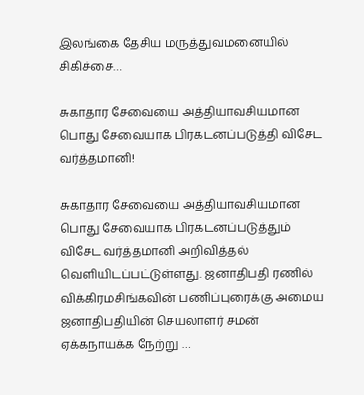இலங்கை தேசிய மருத்துவமனையில் சிகிச்சை…

சுகாதார சேவையை அத்தியாவசியமான பொது சேவையாக பிரகடனப்படுத்தி விசேட வர்த்தமானி!

சுகாதார சேவையை அத்தியாவசியமான பொது சேவையாக பிரகடனப்படுத்தும் விசேட வர்த்தமானி அறிவித்தல் வெளியிடப்பட்டுள்ளது. ஜனாதிபதி ரணில் விக்கிரமசிங்கவின் பணிப்புரைக்கு அமைய ஜனாதிபதியின் செயலாளர் சமன் ஏக்கநாயக்க நேற்று …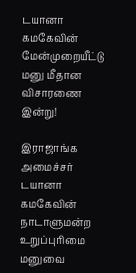டயானா கமகேவின் மேன்முறையீட்டு மனு மீதான விசாரணை இன்று!

இராஜாங்க அமைச்சர் டயானா கமகேவின் நாடாளுமன்ற உறுப்புரிமை மனுவை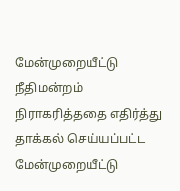மேன்முறையீட்டு நீதிமன்றம் நிராகரித்ததை எதிர்த்து தாக்கல் செய்யப்பட்ட மேன்முறையீட்டு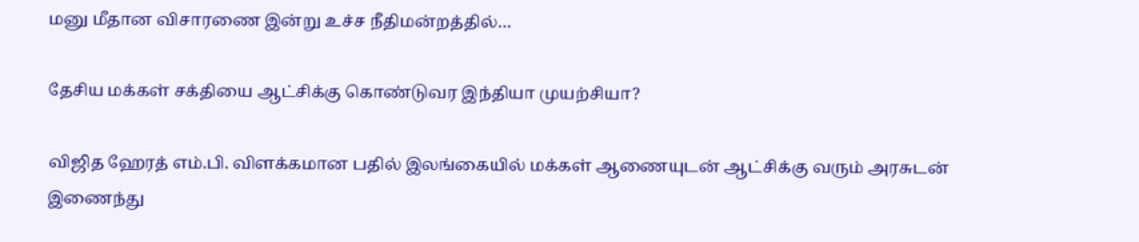மனு மீதான விசாரணை இன்று உச்ச நீதிமன்றத்தில்…

தேசிய மக்கள் சக்தியை ஆட்சிக்கு கொண்டுவர இந்தியா முயற்சியா?

விஜித ஹேரத் எம்.பி. விளக்கமான பதில் இலங்கையில் மக்கள் ஆணையுடன் ஆட்சிக்கு வரும் அரசுடன் இணைந்து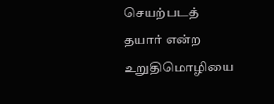செயற்படத் தயார் என்ற உறுதிமொழியை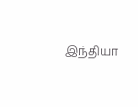இந்தியா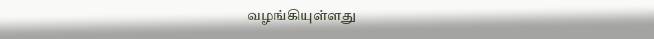வழங்கியுள்ளது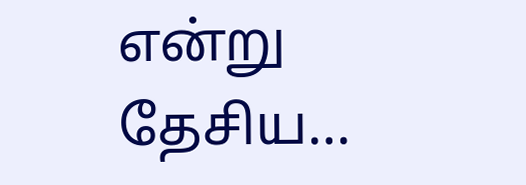என்று தேசிய…